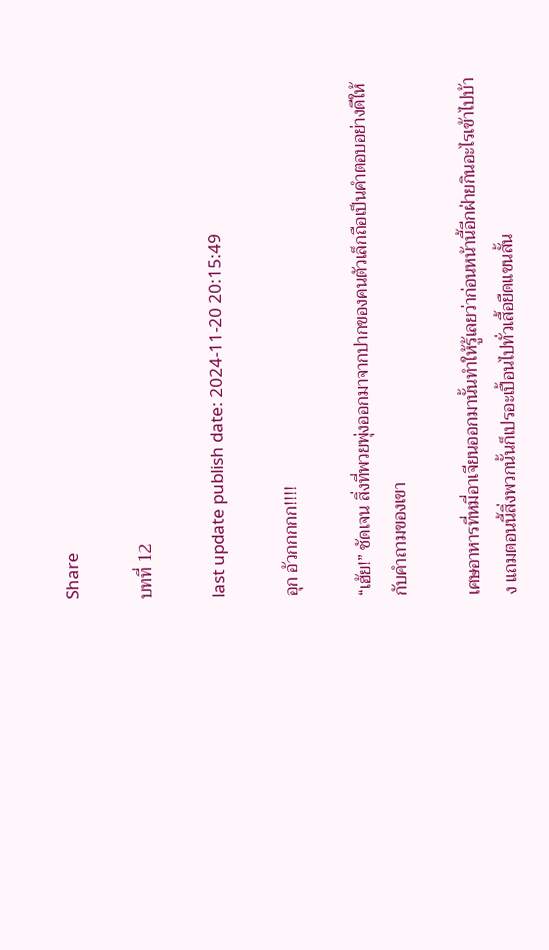Share

บทที่ 12

last update publish date: 2024-11-20 20:15:49

อุก อ้วกกกกก!!!!

“เฮ้ย!” ชัดเจน สิ่งที่พวยพุ่งออกมาจากปากของคนตัวเล็กถือเป็นคำตอบอย่างดีให้กับคำถามของเขา

เศษอาหารที่หมี่อาเจียนออกมานั้นทำให้รู้เลยว่าก่อนหน้านี้อีกฝ่ายกินอะไรเข้าไปบ้าง แถมตอนนี้สิ่งพวกนั้นก็เปรอะเปื้อนไปทั่วเสื้อยืดแขนสั้น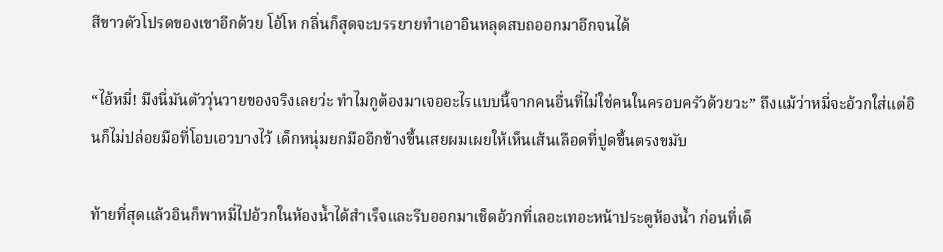สีขาวตัวโปรดของเขาอีกด้วย โอ้โห กลิ่นก็สุดจะบรรยายทำเอาอินหลุดสบถออกมาอีกจนได้

“ไอ้หมี่! มึงนี่มันตัววุ่นวายของจริงเลยว่ะ ทำไมกูต้องมาเจออะไรแบบนี้จากคนอื่นที่ไม่ใช่คนในครอบครัวด้วยวะ” ถึงแม้ว่าหมี่จะอ้วกใส่แต่อินก็ไม่ปล่อยมือที่โอบเอวบางไว้ เด็กหนุ่มยกมืออีกข้างขึ้นเสยผมเผยให้เห็นเส้นเลือดที่ปูดขึ้นตรงขมับ

ท้ายที่สุดแล้วอินก็พาหมี่ไปอ้วกในห้องน้ำได้สำเร็จและรีบออกมาเช็ดอ้วกที่เลอะเทอะหน้าประตูห้องน้ำ ก่อนที่เด็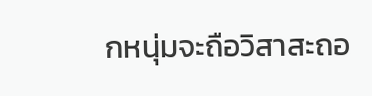กหนุ่มจะถือวิสาสะถอ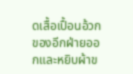ดเสื้อเปื้อนอ้วกของอีกฝ่ายออกและหยิบผ้าข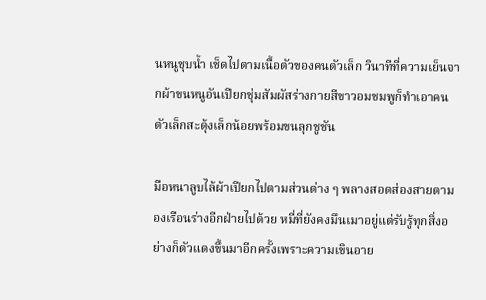นหนูชุบน้ำ เช็ดไปตามเนื้อตัวของคนตัวเล็ก วินาทีที่ความเย็นจากผ้าขนหนูอันเปียกชุ่มสัมผัสร่างกายสีขาวอมชมพูก็ทำเอาคนตัวเล็กสะดุ้งเล็กน้อยพร้อมขนลุกชูชัน

มือหนาลูบไล้ผ้าเปียกไปตามส่วนต่าง ๆ พลางสอดส่องสายตามองเรือนร่างอีกฝ่ายไปด้วย หมี่ที่ยังคงมึนเมาอยู่แต่รับรู้ทุกสิ่งอย่างก็ตัวแดงขึ้นมาอีกครั้งเพราะความเขินอาย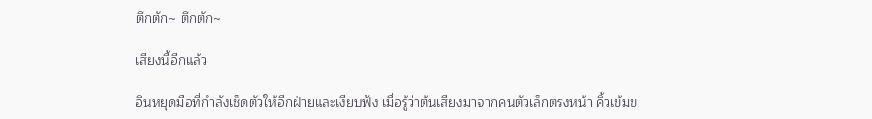ตึกตัก~ ตึกตัก~

เสียงนี้อีกแล้ว

อินหยุดมือที่กำลังเช็ดตัวให้อีกฝ่ายและเงียบฟัง เมื่อรู้ว่าต้นเสียงมาจากคนตัวเล็กตรงหน้า คิ้วเข้มข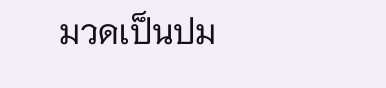มวดเป็นปม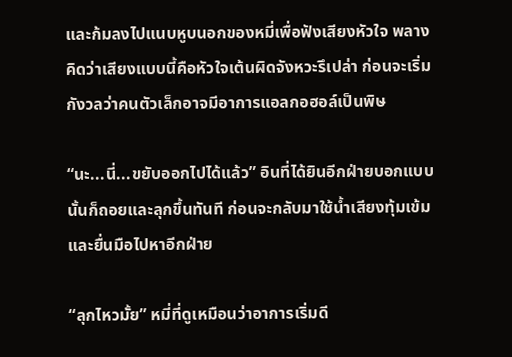และก้มลงไปแนบหูบนอกของหมี่เพื่อฟังเสียงหัวใจ พลางคิดว่าเสียงแบบนี้คือหัวใจเต้นผิดจังหวะรึเปล่า ก่อนจะเริ่มกังวลว่าคนตัวเล็กอาจมีอาการแอลกอฮอล์เป็นพิษ

“นะ...นี่...ขยับออกไปได้แล้ว” อินที่ได้ยินอีกฝ่ายบอกแบบนั้นก็ถอยและลุกขึ้นทันที ก่อนจะกลับมาใช้น้ำเสียงทุ้มเข้มและยื่นมือไปหาอีกฝ่าย

“ลุกไหวมั้ย” หมี่ที่ดูเหมือนว่าอาการเริ่มดี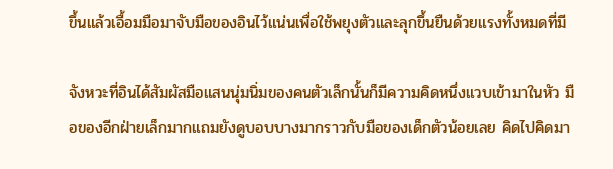ขึ้นแล้วเอื้อมมือมาจับมือของอินไว้แน่นเพื่อใช้พยุงตัวและลุกขึ้นยืนด้วยแรงทั้งหมดที่มี

จังหวะที่อินได้สัมผัสมือแสนนุ่มนิ่มของคนตัวเล็กนั้นก็มีความคิดหนึ่งแวบเข้ามาในหัว มือของอีกฝ่ายเล็กมากแถมยังดูบอบบางมากราวกับมือของเด็กตัวน้อยเลย คิดไปคิดมา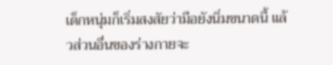เด็กหนุ่มก็เริ่มสงสัยว่ามือยังนิ่มขนาดนี้ แล้วส่วนอื่นของร่างกายจะ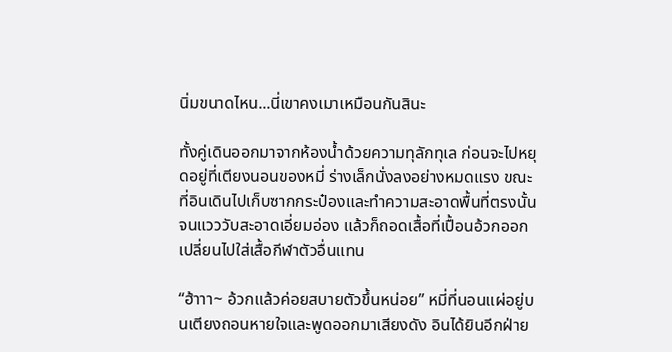นิ่มขนาดไหน...นี่เขาคงเมาเหมือนกันสินะ

ทั้งคู่เดินออกมาจากห้องน้ำด้วยความทุลักทุเล ก่อนจะไปหยุดอยู่ที่เตียงนอนของหมี่ ร่างเล็กนั่งลงอย่างหมดแรง ขณะที่อินเดินไปเก็บซากกระป๋องและทำความสะอาดพื้นที่ตรงนั้นจนแวววับสะอาดเอี่ยมอ่อง แล้วก็ถอดเสื้อที่เปื้อนอ้วกออก เปลี่ยนไปใส่เสื้อกีฬาตัวอื่นแทน

“ฮ้าาา~ อ้วกแล้วค่อยสบายตัวขึ้นหน่อย” หมี่ที่นอนแผ่อยู่บนเตียงถอนหายใจและพูดออกมาเสียงดัง อินได้ยินอีกฝ่าย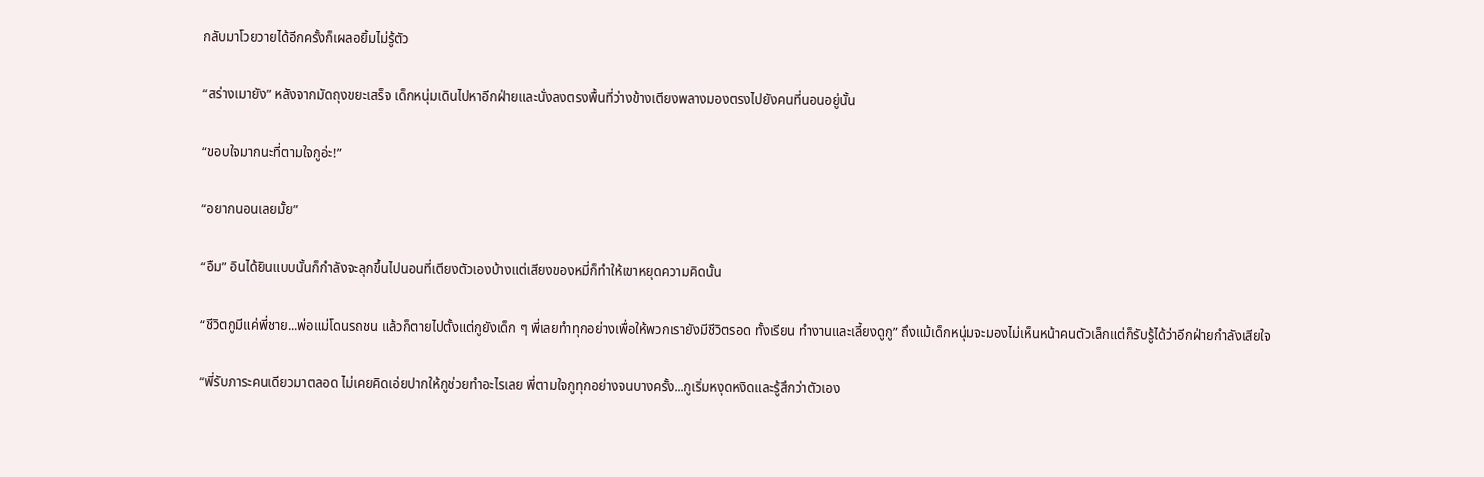กลับมาโวยวายได้อีกครั้งก็เผลอยิ้มไม่รู้ตัว

“สร่างเมายัง” หลังจากมัดถุงขยะเสร็จ เด็กหนุ่มเดินไปหาอีกฝ่ายและนั่งลงตรงพื้นที่ว่างข้างเตียงพลางมองตรงไปยังคนที่นอนอยู่นั้น

“ขอบใจมากนะที่ตามใจกูอ่ะ!”

“อยากนอนเลยมั้ย”

“อืม” อินได้ยินแบบนั้นก็กำลังจะลุกขึ้นไปนอนที่เตียงตัวเองบ้างแต่เสียงของหมี่ก็ทำให้เขาหยุดความคิดนั้น

“ชีวิตกูมีแค่พี่ชาย...พ่อแม่โดนรถชน แล้วก็ตายไปตั้งแต่กูยังเด็ก ๆ พี่เลยทำทุกอย่างเพื่อให้พวกเรายังมีชีวิตรอด ทั้งเรียน ทำงานและเลี้ยงดูกู” ถึงแม้เด็กหนุ่มจะมองไม่เห็นหน้าคนตัวเล็กแต่ก็รับรู้ได้ว่าอีกฝ่ายกำลังเสียใจ

“พี่รับภาระคนเดียวมาตลอด ไม่เคยคิดเอ่ยปากให้กูช่วยทำอะไรเลย พี่ตามใจกูทุกอย่างจนบางครั้ง...กูเริ่มหงุดหงิดและรู้สึกว่าตัวเอง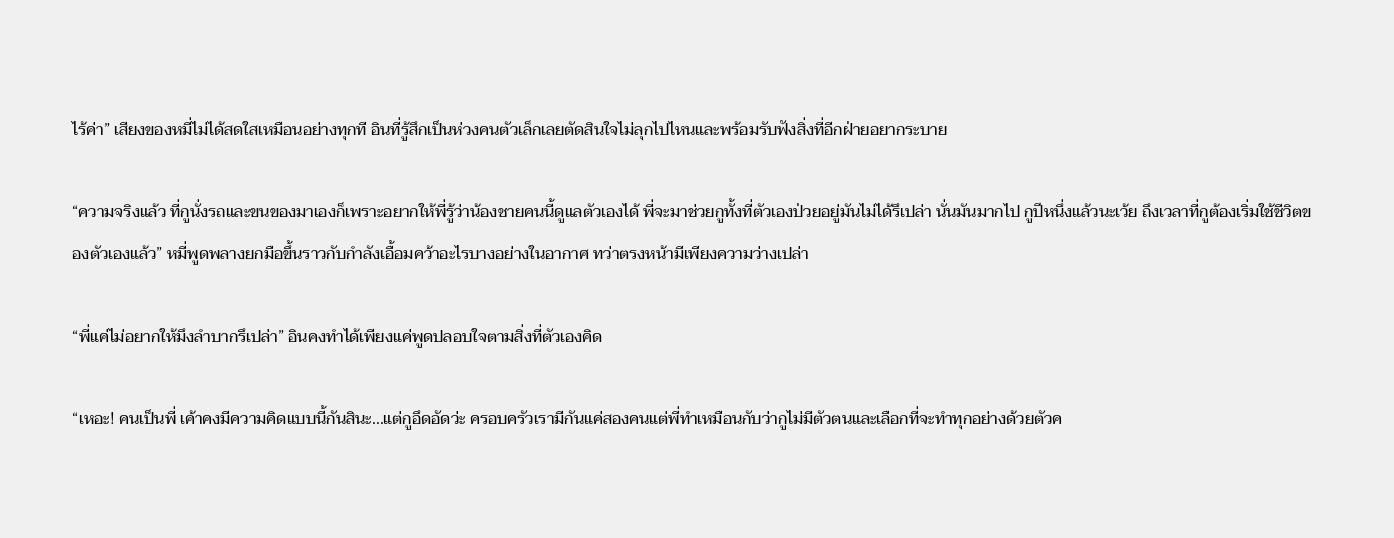ไร้ค่า” เสียงของหมี่ไม่ได้สดใสเหมือนอย่างทุกที อินที่รู้สึกเป็นห่วงคนตัวเล็กเลยตัดสินใจไม่ลุกไปไหนและพร้อมรับฟังสิ่งที่อีกฝ่ายอยากระบาย

“ความจริงแล้ว ที่กูนั่งรถและขนของมาเองก็เพราะอยากให้พี่รู้ว่าน้องชายคนนี้ดูแลตัวเองได้ พี่จะมาช่วยกูทั้งที่ตัวเองป่วยอยู่มันไม่ได้รึเปล่า นั่นมันมากไป กูปีหนึ่งแล้วนะเว้ย ถึงเวลาที่กูต้องเริ่มใช้ชีวิตของตัวเองแล้ว” หมี่พูดพลางยกมือขึ้นราวกับกำลังเอื้อมคว้าอะไรบางอย่างในอากาศ ทว่าตรงหน้ามีเพียงความว่างเปล่า

“พี่แค่ไม่อยากให้มึงลำบากรึเปล่า” อินคงทำได้เพียงแค่พูดปลอบใจตามสิ่งที่ตัวเองคิด

“เหอะ! คนเป็นพี่ เค้าคงมีความคิดแบบนี้กันสินะ...แต่กูอึดอัดว่ะ ครอบครัวเรามีกันแค่สองคนแต่พี่ทำเหมือนกับว่ากูไม่มีตัวตนและเลือกที่จะทำทุกอย่างด้วยตัวค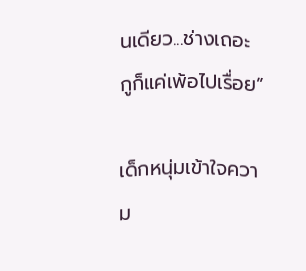นเดียว...ช่างเถอะ กูก็แค่เพ้อไปเรื่อย”

เด็กหนุ่มเข้าใจความ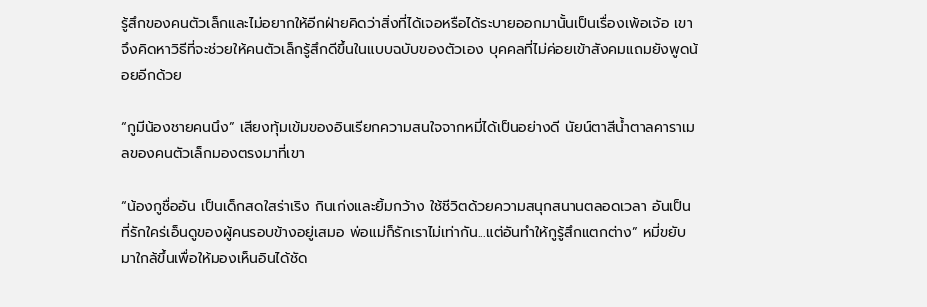รู้สึกของคนตัวเล็กและไม่อยากให้อีกฝ่ายคิดว่าสิ่งที่ได้เจอหรือได้ระบายออกมานั้นเป็นเรื่องเพ้อเจ้อ เขาจึงคิดหาวิธีที่จะช่วยให้คนตัวเล็กรู้สึกดีขึ้นในแบบฉบับของตัวเอง บุคคลที่ไม่ค่อยเข้าสังคมแถมยังพูดน้อยอีกด้วย

“กูมีน้องชายคนนึง” เสียงทุ้มเข้มของอินเรียกความสนใจจากหมี่ได้เป็นอย่างดี นัยน์ตาสีน้ำตาลคาราเมลของคนตัวเล็กมองตรงมาที่เขา

“น้องกูชื่ออัน เป็นเด็กสดใสร่าเริง กินเก่งและยิ้มกว้าง ใช้ชีวิตด้วยความสนุกสนานตลอดเวลา อันเป็นที่รักใคร่เอ็นดูของผู้คนรอบข้างอยู่เสมอ พ่อแม่ก็รักเราไม่เท่ากัน...แต่อันทำให้กูรู้สึกแตกต่าง” หมี่ขยับมาใกล้ขึ้นเพื่อให้มองเห็นอินได้ชัด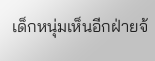เด็กหนุ่มเห็นอีกฝ่ายจ้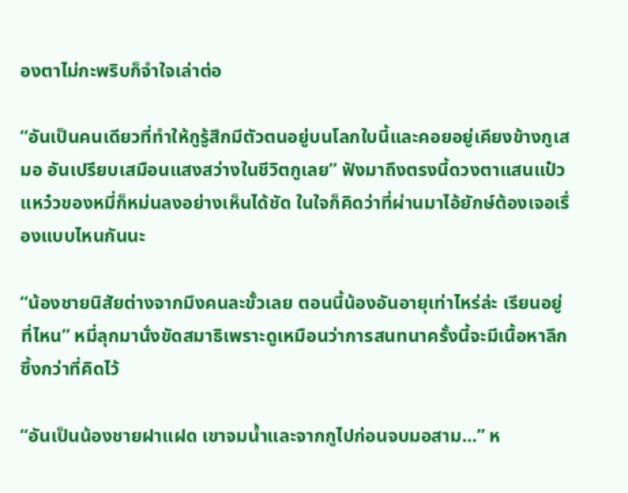องตาไม่กะพริบก็จำใจเล่าต่อ

“อันเป็นคนเดียวที่ทำให้กูรู้สึกมีตัวตนอยู่บนโลกใบนี้และคอยอยู่เคียงข้างกูเสมอ อันเปรียบเสมือนแสงสว่างในชีวิตกูเลย” ฟังมาถึงตรงนี้ดวงตาแสนแป๋วแหว๋วของหมี่ก็หม่นลงอย่างเห็นได้ชัด ในใจก็คิดว่าที่ผ่านมาไอ้ยักษ์ต้องเจอเรื่องแบบไหนกันนะ

“น้องชายนิสัยต่างจากมึงคนละขั้วเลย ตอนนี้น้องอันอายุเท่าไหร่ล่ะ เรียนอยู่ที่ไหน” หมี่ลุกมานั่งขัดสมาธิเพราะดูเหมือนว่าการสนทนาครั้งนี้จะมีเนื้อหาลึกซึ้งกว่าที่คิดไว้

“อันเป็นน้องชายฝาแฝด เขาจมน้ำและจากกูไปก่อนจบมอสาม...” ห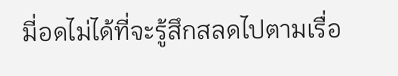มี่อดไม่ได้ที่จะรู้สึกสลดไปตามเรื่อ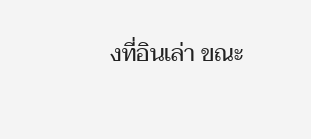งที่อินเล่า ขณะ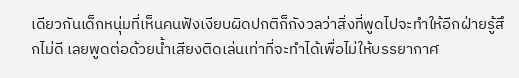เดียวกันเด็กหนุ่มที่เห็นคนฟังเงียบผิดปกติก็กังวลว่าสิ่งที่พูดไปจะทำให้อีกฝ่ายรู้สึกไม่ดี เลยพูดต่อด้วยน้ำเสียงติดเล่นเท่าที่จะทำได้เพื่อไม่ให้บรรยากาศ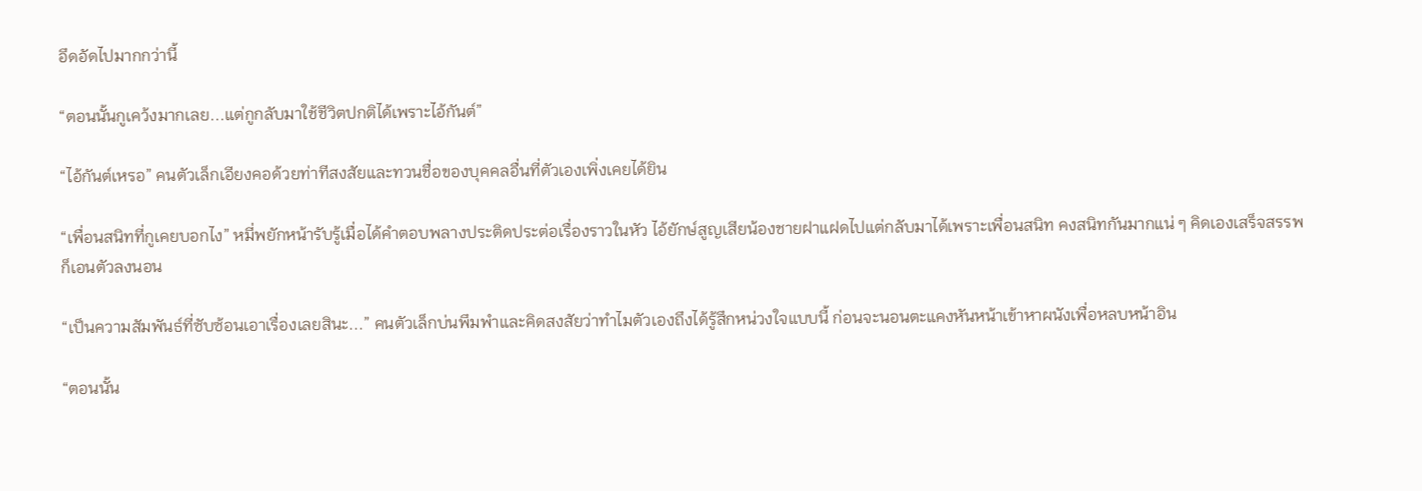อึดอัดไปมากกว่านี้

“ตอนนั้นกูเคว้งมากเลย...แต่กูกลับมาใช้ชีวิตปกติได้เพราะไอ้กันต์”

“ไอ้กันต์เหรอ” คนตัวเล็กเอียงคอด้วยท่าทีสงสัยและทวนชื่อของบุคคลอื่นที่ตัวเองเพิ่งเคยได้ยิน

“เพื่อนสนิทที่กูเคยบอกไง” หมี่พยักหน้ารับรู้เมื่อได้คำตอบพลางประติดประต่อเรื่องราวในหัว ไอ้ยักษ์สูญเสียน้องชายฝาแฝดไปแต่กลับมาได้เพราะเพื่อนสนิท คงสนิทกันมากแน่ ๆ คิดเองเสร็จสรรพก็เอนตัวลงนอน

“เป็นความสัมพันธ์ที่ซับซ้อนเอาเรื่องเลยสินะ...” คนตัวเล็กบ่นพึมพำและคิดสงสัยว่าทำไมตัวเองถึงได้รู้สึกหน่วงใจแบบนี้ ก่อนจะนอนตะแคงหันหน้าเข้าหาผนังเพื่อหลบหน้าอิน

“ตอนนั้น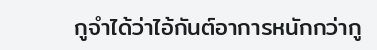กูจำได้ว่าไอ้กันต์อาการหนักกว่ากู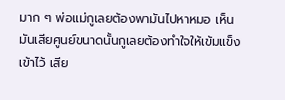มาก ๆ พ่อแม่กูเลยต้องพามันไปหาหมอ เห็นมันเสียศูนย์ขนาดนั้นกูเลยต้องทำใจให้เข้มแข็งเข้าไว้ เสีย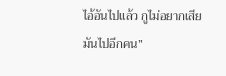ไอ้อันไปแล้ว กูไม่อยากเสียมันไปอีกคน”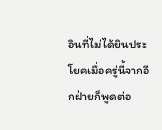อินที่ไม่ได้ยินประโยคเมื่อครู่นี้จากอีกฝ่ายก็พูดต่อ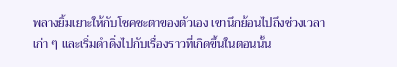พลางยิ้มเยาะให้กับโชคชะตาของตัวเอง เขานึกย้อนไปถึงช่วงเวลาเก่า ๆ และเริ่มดำดิ่งไปกับเรื่องราวที่เกิดขึ้นในตอนนั้น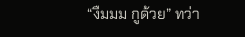“งืมมม กูด้วย” ทว่า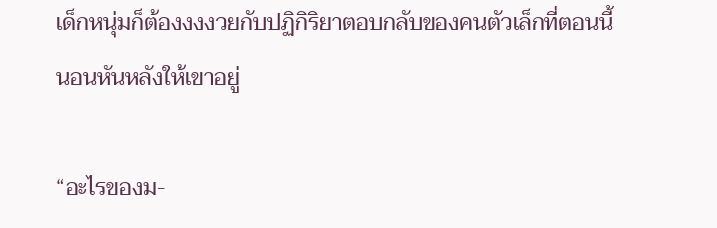เด็กหนุ่มก็ต้องงงงวยกับปฏิกิริยาตอบกลับของคนตัวเล็กที่ตอนนี้นอนหันหลังให้เขาอยู่

“อะไรของม-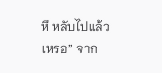หึ หลับไปแล้วเหรอ” จาก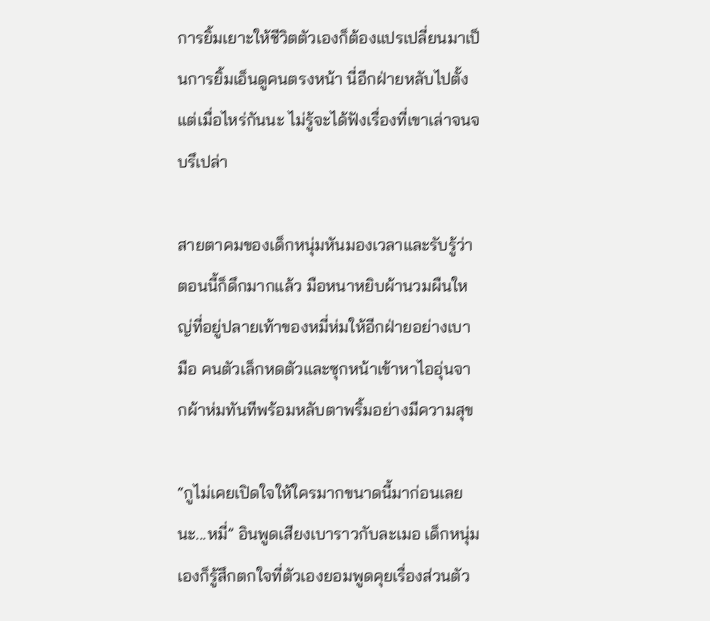การยิ้มเยาะให้ชีวิตตัวเองก็ต้องแปรเปลี่ยนมาเป็นการยิ้มเอ็นดูคนตรงหน้า นี่อีกฝ่ายหลับไปตั้งแต่เมื่อไหร่กันนะ ไม่รู้จะได้ฟังเรื่องที่เขาเล่าจนจบรึเปล่า

สายตาคมของเด็กหนุ่มหันมองเวลาและรับรู้ว่าตอนนี้ก็ดึกมากแล้ว มือหนาหยิบผ้านวมผืนใหญ่ที่อยู่ปลายเท้าของหมี่ห่มให้อีกฝ่ายอย่างเบามือ คนตัวเล็กหดตัวและซุกหน้าเข้าหาไออุ่นจากผ้าห่มทันทีพร้อมหลับตาพริ้มอย่างมีความสุข

“กูไม่เคยเปิดใจให้ใครมากขนาดนี้มาก่อนเลยนะ...หมี่” อินพูดเสียงเบาราวกับละเมอ เด็กหนุ่มเองก็รู้สึกตกใจที่ตัวเองยอมพูดคุยเรื่องส่วนตัว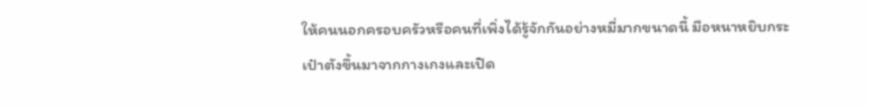ให้คนนอกครอบครัวหรือคนที่เพิ่งได้รู้จักกันอย่างหมี่มากขนาดนี้ มือหนาหยิบกระเป๋าตังขึ้นมาจากกางเกงและเปิด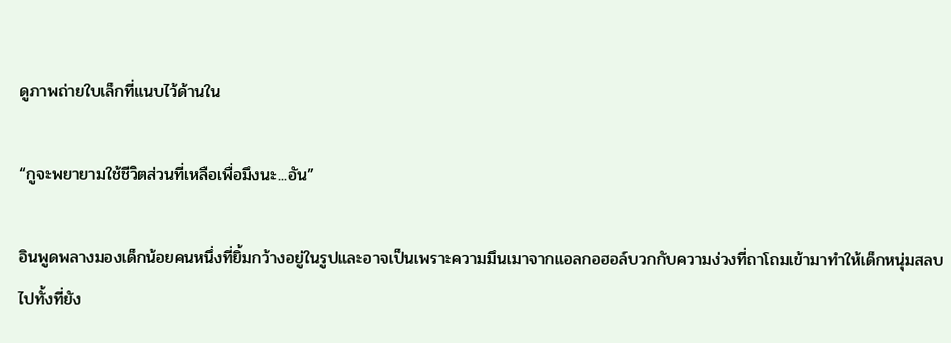ดูภาพถ่ายใบเล็กที่แนบไว้ด้านใน

“กูจะพยายามใช้ชีวิตส่วนที่เหลือเพื่อมึงนะ...อัน”

อินพูดพลางมองเด็กน้อยคนหนึ่งที่ยิ้มกว้างอยู่ในรูปและอาจเป็นเพราะความมึนเมาจากแอลกอฮอล์บวกกับความง่วงที่ถาโถมเข้ามาทำให้เด็กหนุ่มสลบไปทั้งที่ยัง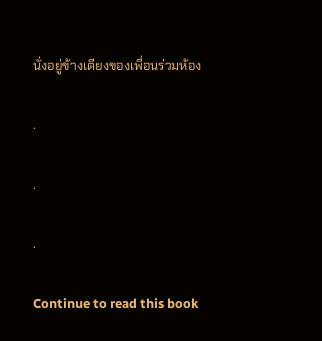นั่งอยู่ข้างเตียงของเพื่อนร่วมห้อง

.

.

.

Continue to read this book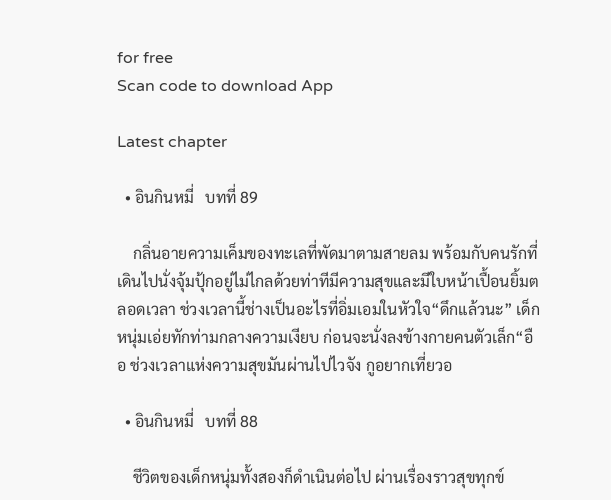for free
Scan code to download App

Latest chapter

  • อินกินหมี่   บทที่ 89

    กลิ่นอายความเค็มของทะเลที่พัดมาตามสายลม พร้อมกับคนรักที่เดินไปนั่งจุ้มปุ้กอยู่ไม่ไกลด้วยท่าทีมีความสุขและมีใบหน้าเปื้อนยิ้มตลอดเวลา ช่วงเวลานี้ช่างเป็นอะไรที่อิ่มเอมในหัวใจ“ดึกแล้วนะ” เด็กหนุ่มเอ่ยทักท่ามกลางความเงียบ ก่อนจะนั่งลงข้างกายคนตัวเล็ก“อือ ช่วงเวลาแห่งความสุขมันผ่านไปไวจัง กูอยากเที่ยวอ

  • อินกินหมี่   บทที่ 88

    ชีวิตของเด็กหนุ่มทั้งสองก็ดำเนินต่อไป ผ่านเรื่องราวสุขทุกข์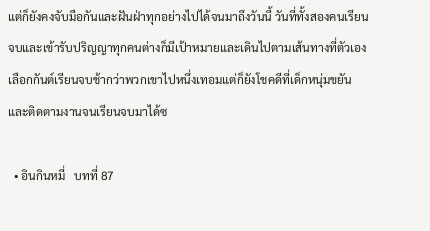แต่ก็ยังคงจับมือกันและฝันฝ่าทุกอย่างไปได้จนมาถึงวันนี้ วันที่ทั้งสองคนเรียนจบและเข้ารับปริญญาทุกคนต่างก็มีเป้าหมายและเดินไปตามเส้นทางที่ตัวเองเลือกกันต์เรียนจบช้ากว่าพวกเขาไปหนึ่งเทอมแต่ก็ยังโชคดีที่เด็กหนุ่มขยันและติดตามงานจนเรียนจบมาได้ซ

  • อินกินหมี่   บทที่ 87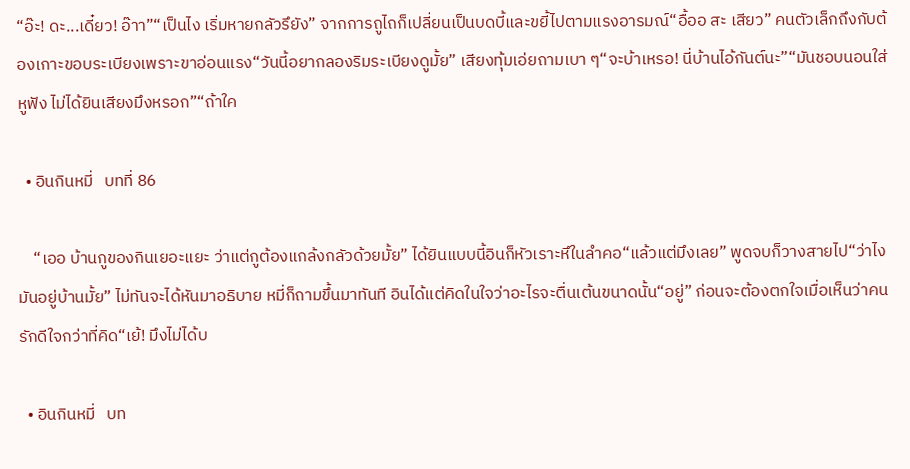“อ๊ะ! ดะ...เดี๋ยว! อ๊าา”“เป็นไง เริ่มหายกลัวรึยัง” จากการถูไถก็เปลี่ยนเป็นบดบี้และขยี้ไปตามแรงอารมณ์“อื้ออ สะ เสียว” คนตัวเล็กถึงกับต้องเกาะขอบระเบียงเพราะขาอ่อนแรง“วันนี้อยากลองริมระเบียงดูมั้ย” เสียงทุ้มเอ่ยถามเบา ๆ“จะบ้าเหรอ! นี่บ้านไอ้กันต์นะ”“มันชอบนอนใส่หูฟัง ไม่ได้ยินเสียงมึงหรอก”“ถ้าใค

  • อินกินหมี่   บทที่ 86

    “เออ บ้านกูของกินเยอะแยะ ว่าแต่กูต้องแกล้งกลัวด้วยมั้ย” ได้ยินแบบนี้อินก็หัวเราะหึในลำคอ“แล้วแต่มึงเลย” พูดจบก็วางสายไป“ว่าไง มันอยู่บ้านมั้ย” ไม่ทันจะได้หันมาอธิบาย หมี่ก็ถามขึ้นมาทันที อินได้แต่คิดในใจว่าอะไรจะตื่นเต้นขนาดนั้น“อยู่” ก่อนจะต้องตกใจเมื่อเห็นว่าคนรักดีใจกว่าที่คิด“เย้! มึงไม่ได้บ

  • อินกินหมี่   บท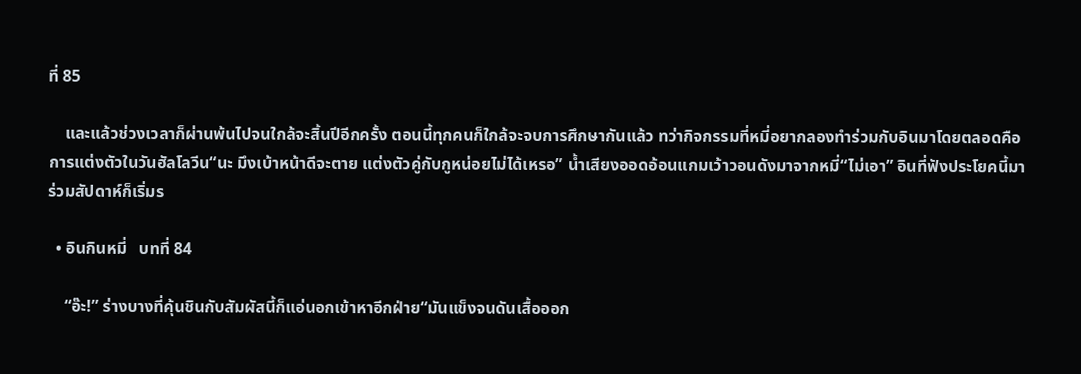ที่ 85

    และแล้วช่วงเวลาก็ผ่านพ้นไปจนใกล้จะสิ้นปีอีกครั้ง ตอนนี้ทุกคนก็ใกล้จะจบการศึกษากันแล้ว ทว่ากิจกรรมที่หมี่อยากลองทำร่วมกับอินมาโดยตลอดคือการแต่งตัวในวันฮัลโลวีน“นะ มึงเบ้าหน้าดีจะตาย แต่งตัวคู่กับกูหน่อยไม่ได้เหรอ” น้ำเสียงออดอ้อนแกมเว้าวอนดังมาจากหมี่“ไม่เอา” อินที่ฟังประโยคนี้มาร่วมสัปดาห์ก็เริ่มร

  • อินกินหมี่   บทที่ 84

    “อ๊ะ!” ร่างบางที่คุ้นชินกับสัมผัสนี้ก็แอ่นอกเข้าหาอีกฝ่าย“มันแข็งจนดันเสื้อออก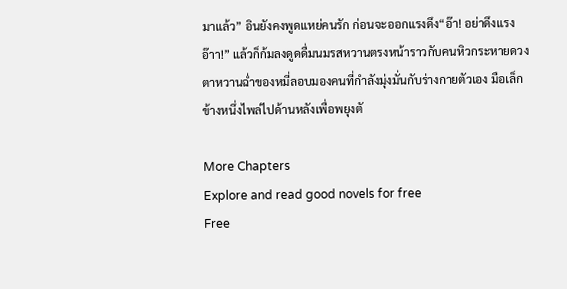มาแล้ว” อินยังคงพูดแหย่คนรัก ก่อนจะออกแรงดึง“อ๊า! อย่าดึงแรง อ๊าา!” แล้วก็ก้มลงดูดดื่มนมรสหวานตรงหน้าราวกับคนหิวกระหายดวงตาหวานฉ่ำของหมี่ลอบมองคนที่กำลังมุ่งมั่นกับร่างกายตัวเอง มือเล็กข้างหนึ่งไพล่ไปด้านหลังเพื่อพยุงตั

More Chapters
Explore and read good novels for free
Free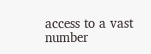access to a vast number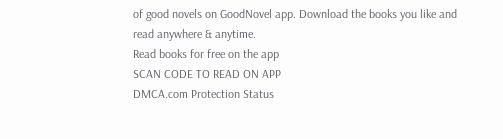of good novels on GoodNovel app. Download the books you like and read anywhere & anytime.
Read books for free on the app
SCAN CODE TO READ ON APP
DMCA.com Protection Status